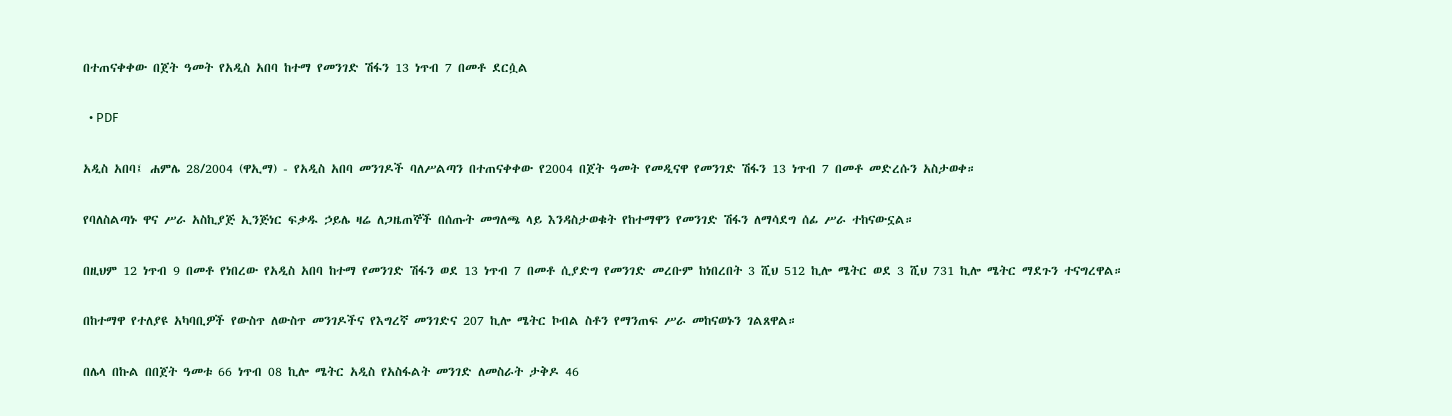በተጠናቀቀው በጀት ዓመት የአዲስ አበባ ከተማ የመንገድ ሽፋን 13 ነጥብ 7 በመቶ ደርሷል

  • PDF

አዲስ አበባ፤ ሐምሌ 28/2004 (ዋኢማ) - የአዲስ አበባ መንገዶች ባለሥልጣን በተጠናቀቀው የ2004 በጀት ዓመት የመዲናዋ የመንገድ ሽፋን 13 ነጥብ 7 በመቶ መድረሱን አስታወቀ።

የባለስልጣኑ ዋና ሥራ አስኪያጅ ኢንጅነር ፍቃዱ ኃይሌ ዛሬ ለጋዜጠኞች በሰጡት መግለጫ ላይ እንዳስታወቁት የከተማዋን የመንገድ ሽፋን ለማሳደግ ሰፊ ሥራ ተከናውኗል።

በዚህም 12 ነጥብ 9 በመቶ የነበረው የአዲስ አበባ ከተማ የመንገድ ሽፋን ወደ 13 ነጥብ 7 በመቶ ሲያድግ የመንገድ መረቡም ከነበረበት 3 ሺህ 512 ኪሎ ሜትር ወደ 3 ሺህ 731 ኪሎ ሜትር ማደጉን ተናግረዋል።

በከተማዋ የተለያዩ አካባቢዎች የውስጥ ለውስጥ መንገዶችና የእግረኛ መንገድና 207 ኪሎ ሜትር ኮብል ስቶን የማንጠፍ ሥራ መከናወኑን ገልጸዋል።

በሌላ በኩል በበጀት ዓመቱ 66 ነጥብ 08 ኪሎ ሜትር አዲስ የአስፋልት መንገድ ለመስራት ታቅዶ 46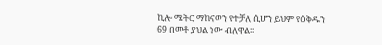ኪሎ ሜትር ማከናወን የተቻለ ሲሆን ይህም የዕቅዱን 69 በመቶ ያህል ነው ብለዋል፡፡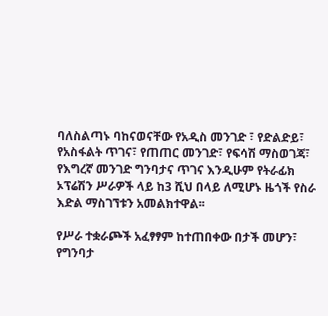ባለስልጣኑ ባከናወናቸው የአዲስ መንገድ ፣ የድልድይ፣ የአስፋልት ጥገና፣ የጠጠር መንገድ፣ የፍሳሽ ማስወገጃ፣ የእግረኛ መንገድ ግንባታና ጥገና እንዲሁም የትራፊክ ኦፕሬሽን ሥራዎች ላይ ከ3 ሺህ በላይ ለሚሆኑ ዜጎች የስራ እድል ማስገኘቱን አመልክተዋል፡፡

የሥራ ተቋራጮች አፈፃፃም ከተጠበቀው በታች መሆን፣ የግንባታ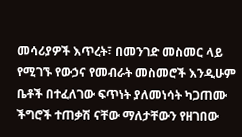መሳሪያዎች እጥረት፣ በመንገድ መስመር ላይ የሚገኙ የውኃና የመብራት መስመሮች እንዲሁም ቤቶች በተፈለገው ፍጥነት ያለመነሳት ካጋጠሙ ችግሮች ተጠቃሽ ናቸው ማለታቸውን የዘገበው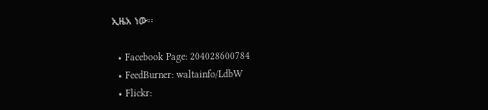ኢዜአ ነው፡፡

  • Facebook Page: 204028600784
  • FeedBurner: waltainfo/LdbW
  • Flickr: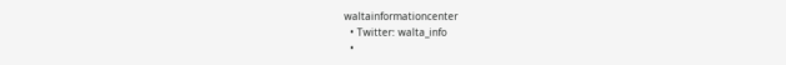waltainformationcenter
  • Twitter: walta_info
  •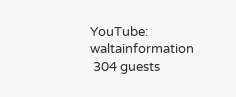YouTube: waltainformation
 304 guests